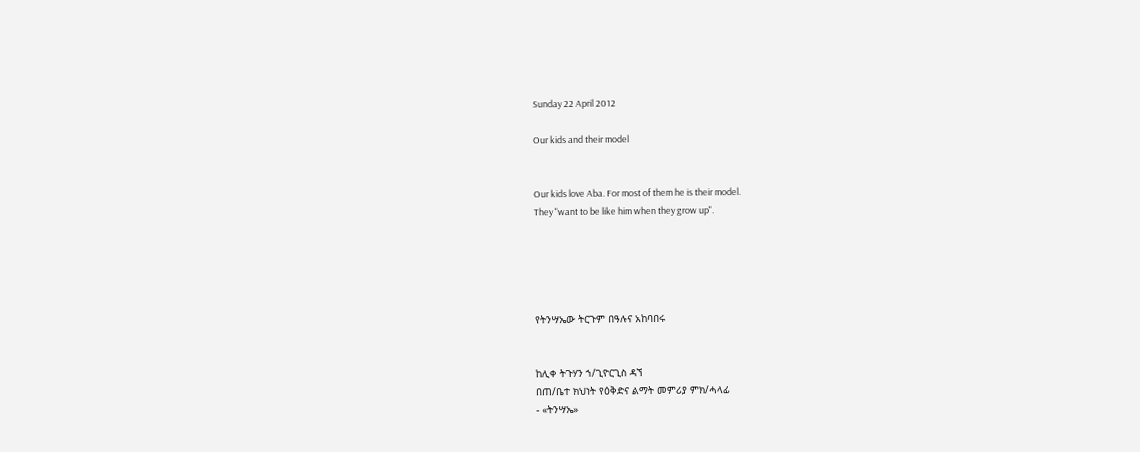Sunday 22 April 2012

Our kids and their model


Our kids love Aba. For most of them he is their model.
They "want to be like him when they grow up".





የትንሣኤው ትርጉም በዓሉና አከባበሩ


ከሊቀ ትጉሃን ኀ/ጊዮርጊስ ዳኘ
በጠ/ቤተ ክህነት የዕቅድና ልማት መምሪያ ምክ/ሓላፊ
- «ትንሣኤ»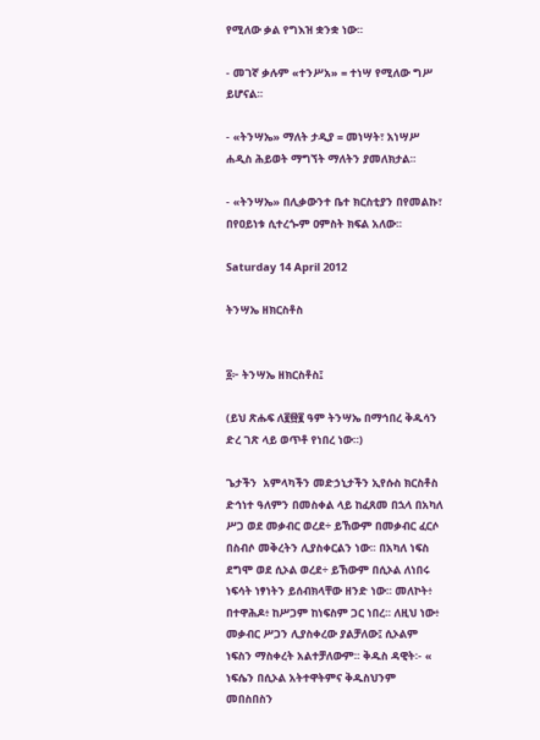የሚለው ቃል የግእዝ ቋንቋ ነው፡፡

- መገኛ ቃሉም «ተንሥአ» = ተነሣ የሚለው ግሥ ይሆናል፡፡

- «ትንሣኤ» ማለት ታዲያ = መነሣት፣ አነሣሥ ሐዲስ ሕይወት ማግኘት ማለትን ያመለክታል፡፡

- «ትንሣኤ» በሊቃውንተ ቤተ ክርስቲያን በየመልኩ፣ በየዐይነቱ ሲተረጐም ዐምስት ክፍል አለው፡፡

Saturday 14 April 2012

ትንሣኤ ዘክርስቶስ


፩፦ ትንሣኤ ዘክርስቶስ፤

(ይህ ጽሑፍ ለ፪፼፪ ዓም ትንሣኤ በማኅበረ ቅዱሳን ድረ ገጽ ላይ ወጥቶ የነበረ ነው።)

ጌታችን  አምላካችን መድኃኒታችን ኢየሱስ ክርስቶስ ድኅነተ ዓለምን በመስቀል ላይ ከፈጸመ በኋላ በአካለ ሥጋ ወደ መቃብር ወረደ÷ ይኸውም በመቃብር ፈርሶ በስብሶ መቅረትን ሊያስቀርልን ነው፡፡ በአካለ ነፍስ ደግሞ ወደ ሲኦል ወረደ÷ ይኸውም በሲኦል ለነበሩ ነፍሳት ነፃነትን ይሰብክላቸው ዘንድ ነው፡፡ መለኮት፥ በተዋሕዶ፥ ከሥጋም ከነፍስም ጋር ነበረ፡፡ ለዚህ ነው፥ መቃብር ሥጋን ሊያስቀረው ያልቻለው፤ ሲኦልም ነፍስን ማስቀረት አልተቻለውም፡፡ ቅዱስ ዳዊት፡- « ነፍሴን በሲኦል አትተዋትምና ቅዱስህንም መበስበስን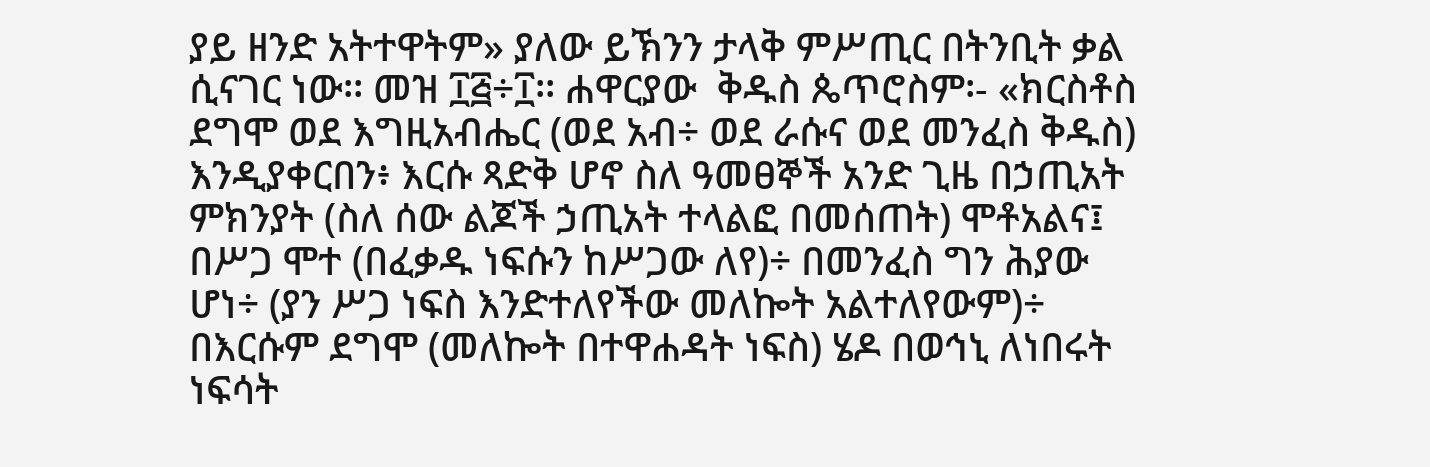ያይ ዘንድ አትተዋትም» ያለው ይኽንን ታላቅ ምሥጢር በትንቢት ቃል ሲናገር ነው፡፡ መዝ ፲፭÷፲፡፡ ሐዋርያው  ቅዱስ ጴጥሮስም፡- «ክርስቶስ ደግሞ ወደ እግዚአብሔር (ወደ አብ÷ ወደ ራሱና ወደ መንፈስ ቅዱስ) እንዲያቀርበን፥ እርሱ ጻድቅ ሆኖ ስለ ዓመፀኞች አንድ ጊዜ በኃጢአት ምክንያት (ስለ ሰው ልጆች ኃጢአት ተላልፎ በመሰጠት) ሞቶአልና፤ በሥጋ ሞተ (በፈቃዱ ነፍሱን ከሥጋው ለየ)÷ በመንፈስ ግን ሕያው ሆነ÷ (ያን ሥጋ ነፍስ እንድተለየችው መለኰት አልተለየውም)÷ በእርሱም ደግሞ (መለኰት በተዋሐዳት ነፍስ) ሄዶ በወኅኒ ለነበሩት ነፍሳት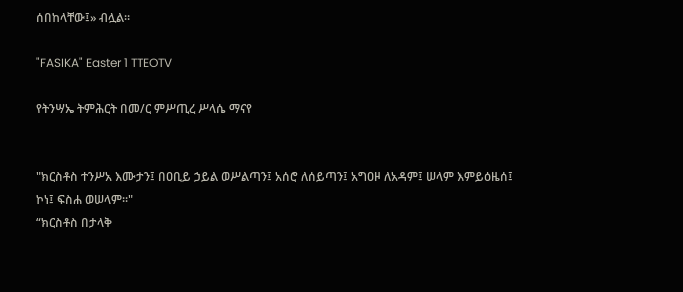ሰበከላቸው፤» ብሏል።

"FASIKA" Easter 1 TTEOTV

የትንሣኤ ትምሕርት በመ/ር ምሥጢረ ሥላሴ ማናየ


"ክርስቶስ ተንሥአ እሙታን፤ በዐቢይ ኃይል ወሥልጣን፤ አሰሮ ለሰይጣን፤ አግዐዞ ለአዳም፤ ሠላም እምይዕዜሰ፤ ኮነ፤ ፍስሐ ወሠላም፡፡"
“ክርስቶስ በታላቅ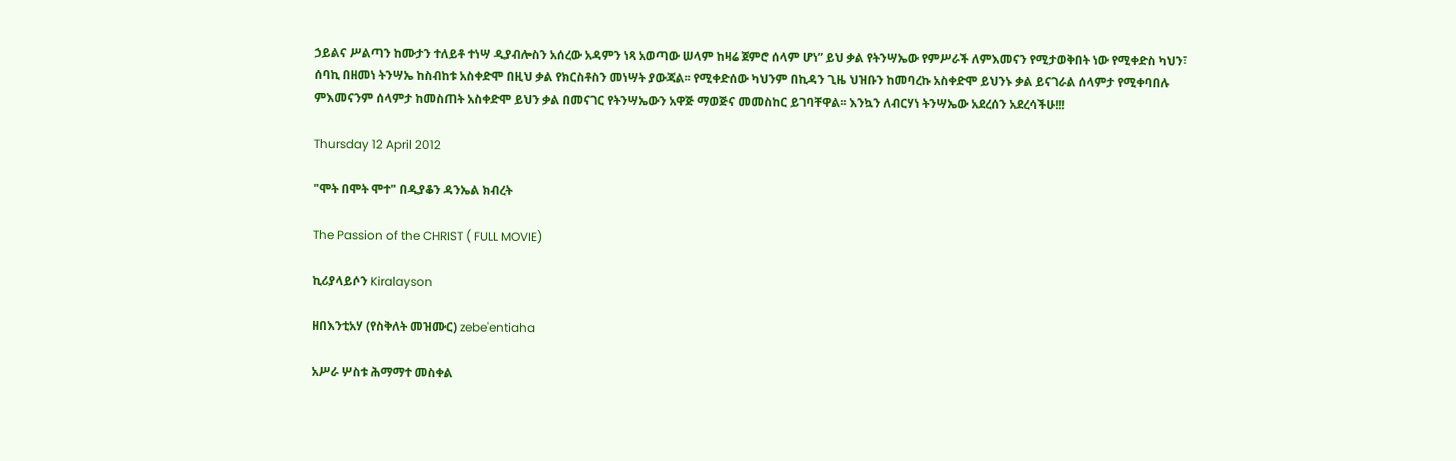ኃይልና ሥልጣን ከሙታን ተለይቶ ተነሣ ዲያብሎስን አሰረው አዳምን ነጻ አወጣው ሠላም ከዛሬ ጀምሮ ሰላም ሆነ” ይህ ቃል የትንሣኤው የምሥራች ለምእመናን የሚታወቅበት ነው የሚቀድስ ካህን፣ ሰባኪ በዘመነ ትንሣኤ ከስብከቱ አስቀድሞ በዚህ ቃል የክርስቶስን መነሣት ያውጃል፡፡ የሚቀድሰው ካህንም በኪዳን ጊዜ ህዝቡን ከመባረኩ አስቀድሞ ይህንኑ ቃል ይናገራል ሰላምታ የሚቀባበሉ ምእመናንም ሰላምታ ከመስጠት አስቀድሞ ይህን ቃል በመናገር የትንሣኤውን አዋጅ ማወጅና መመስከር ይገባቸዋል፡፡ እንኳን ለብርሃነ ትንሣኤው አደረሰን አደረሳችሁ!!!

Thursday 12 April 2012

"ሞት በሞት ሞተ" በዲያቆን ዳንኤል ክብረት

The Passion of the CHRIST ( FULL MOVIE)

ኪሪያላይሶን Kiralayson

ዘበእንቲአሃ (የስቅለት መዝሙር) zebe'entiaha

አሥራ ሦስቱ ሕማማተ መስቀል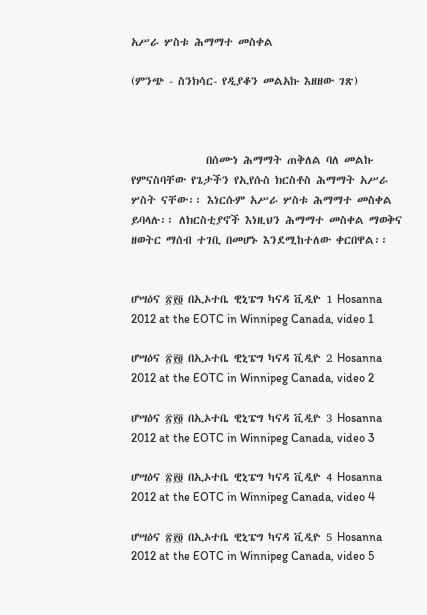አሥራ ሦስቱ ሕማማተ መስቀል

(ምንጭ - ስንክሳር- የዲያቆን መልአኩ እዘዘው ገጽ)



               በሰሙነ ሕማማት ጠቅለል ባለ መልኩ የምናስባቸው የጌታችን የኢየሱስ ክርስቶስ ሕማማት አሥራ ሦስት ናቸው፡፡ እነርሱም አሥራ ሦስቱ ሕማማተ መስቀል ይባላሉ፡፡ ለክርስቲያኖች እነዚህን ሕማማተ መስቀል ማወቅና ዘወትር ማሰብ ተገቢ በመሆኑ እንደሚከተለው ቀርበዋል፡፡


ሆሣዕና ፳፻፬ በኢኦተቤ ዊኒፔግ ካናዳ ቪዲዮ 1 Hosanna 2012 at the EOTC in Winnipeg Canada, video 1

ሆሣዕና ፳፻፬ በኢኦተቤ ዊኒፔግ ካናዳ ቪዲዮ 2 Hosanna 2012 at the EOTC in Winnipeg Canada, video 2

ሆሣዕና ፳፻፬ በኢኦተቤ ዊኒፔግ ካናዳ ቪዲዮ 3 Hosanna 2012 at the EOTC in Winnipeg Canada, video 3

ሆሣዕና ፳፻፬ በኢኦተቤ ዊኒፔግ ካናዳ ቪዲዮ 4 Hosanna 2012 at the EOTC in Winnipeg Canada, video 4

ሆሣዕና ፳፻፬ በኢኦተቤ ዊኒፔግ ካናዳ ቪዲዮ 5 Hosanna 2012 at the EOTC in Winnipeg Canada, video 5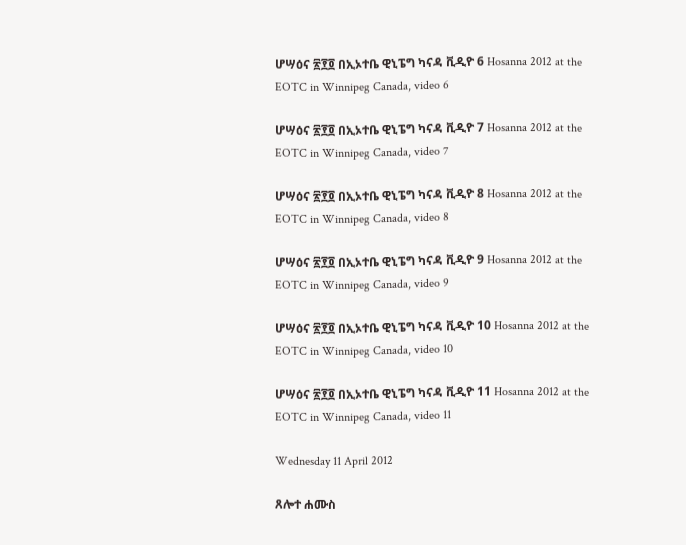ሆሣዕና ፳፻፬ በኢኦተቤ ዊኒፔግ ካናዳ ቪዲዮ 6 Hosanna 2012 at the EOTC in Winnipeg Canada, video 6

ሆሣዕና ፳፻፬ በኢኦተቤ ዊኒፔግ ካናዳ ቪዲዮ 7 Hosanna 2012 at the EOTC in Winnipeg Canada, video 7

ሆሣዕና ፳፻፬ በኢኦተቤ ዊኒፔግ ካናዳ ቪዲዮ 8 Hosanna 2012 at the EOTC in Winnipeg Canada, video 8

ሆሣዕና ፳፻፬ በኢኦተቤ ዊኒፔግ ካናዳ ቪዲዮ 9 Hosanna 2012 at the EOTC in Winnipeg Canada, video 9

ሆሣዕና ፳፻፬ በኢኦተቤ ዊኒፔግ ካናዳ ቪዲዮ 10 Hosanna 2012 at the EOTC in Winnipeg Canada, video 10

ሆሣዕና ፳፻፬ በኢኦተቤ ዊኒፔግ ካናዳ ቪዲዮ 11 Hosanna 2012 at the EOTC in Winnipeg Canada, video 11

Wednesday 11 April 2012

ጸሎተ ሐሙስ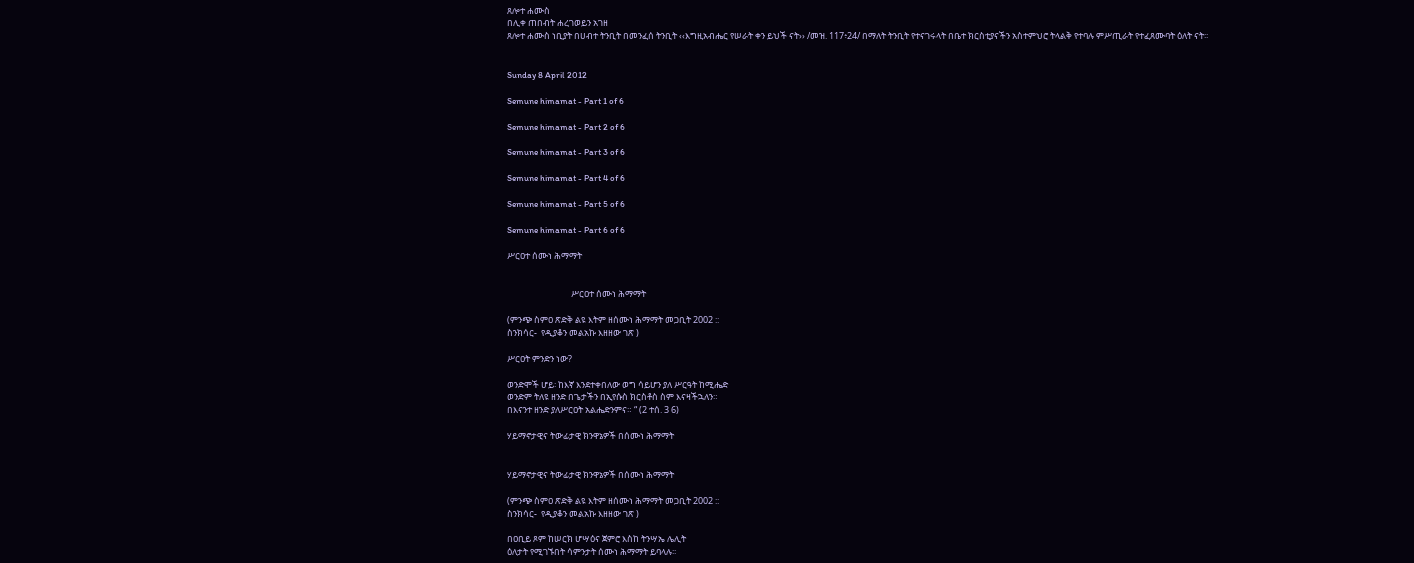ጸሎተ ሐሙስ
በሊቀ ጠበብት ሐረገወይን አገዘ
ጸሎተ ሐሙስ ነቢያት በሀብተ ትንቢት በመንፈሰ ትንቢት ‹‹እግዚአብሔር የሠራት ቀን ይህች ናት›› /መዝ. 117፥24/ በማለት ትንቢት የተናገሩላት በቤተ ክርስቲያናችን አስተምህሮ ትላልቅ የተባሉ ምሥጢራት የተፈጸሙባት ዕለት ናት፡፡


Sunday 8 April 2012

Semune himamat - Part 1 of 6

Semune himamat - Part 2 of 6

Semune himamat - Part 3 of 6

Semune himamat - Part 4 of 6

Semune himamat - Part 5 of 6

Semune himamat - Part 6 of 6

ሥርዐተ ሰሙነ ሕማማት


                                ሥርዐተ ሰሙነ ሕማማት

(ምንጭ ስምዐ ጽድቅ ልዩ እትም ዘሰሙነ ሕማማት መጋቢት 2002 ::
ስንክሳር-  የዲያቆን መልአኩ እዘዘው ገጽ )

ሥርዐት ምንድን ነው?

ወንድሞች ሆይ፡ ከእኛ እንደተቀበለው ወግ ሳይሆን ያለ ሥርዓት ከሚሔድ
ወንድም ትለዩ ዘንድ በጌታችን በኢየሱስ ክርስቶስ ስም እናዛችኋለን።
በእናንተ ዘንድ ያለሥርዐት አልሔድንምና። “ (2 ተሰ. 3 6)

ሃይማኖታዊና ትውፊታዊ ክንዋኔዎች በሰሙነ ሕማማት


ሃይማኖታዊና ትውፊታዊ ክንዋኔዎች በሰሙነ ሕማማት

(ምንጭ ስምዐ ጽድቅ ልዩ እትም ዘሰሙነ ሕማማት መጋቢት 2002 ::
ስንክሳር-  የዲያቆን መልአኩ እዘዘው ገጽ )

በዐቢይ ጾም ከሠርክ ሆሣዕና ጀምሮ እስከ ትንሣኤ ሌሊት
ዕለታት የሚገኙበት ሳምንታት ሰሙነ ሕማማት ይባላሉ፡፡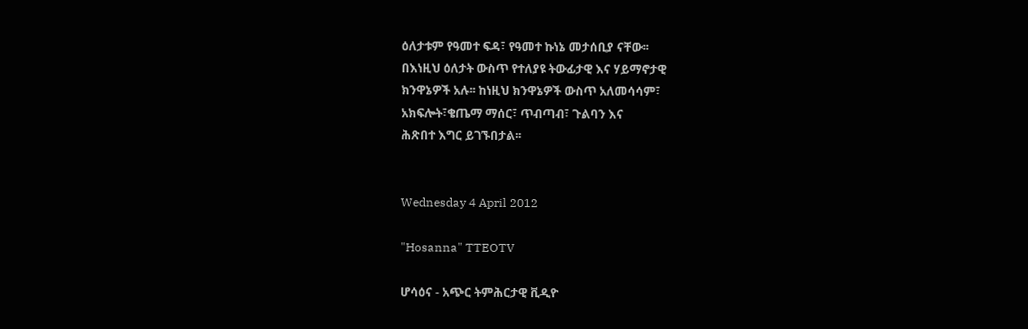ዕለታቱም የዓመተ ፍዳ፣ የዓመተ ኩነኔ መታሰቢያ ናቸው፡፡
በእነዚህ ዕለታት ውስጥ የተለያዩ ትውፊታዊ እና ሃይማኖታዊ
ክንዋኔዎች አሉ፡፡ ከነዚህ ክንዋኔዎች ውስጥ አለመሳሳም፣
አክፍሎት፣ቄጤማ ማሰር፣ ጥብጣብ፣ ጉልባን እና
ሕጽበተ እግር ይገኙበታል፡፡


Wednesday 4 April 2012

"Hosanna" TTEOTV

ሆሳዕና - አጭር ትምሕርታዊ ቪዲዮ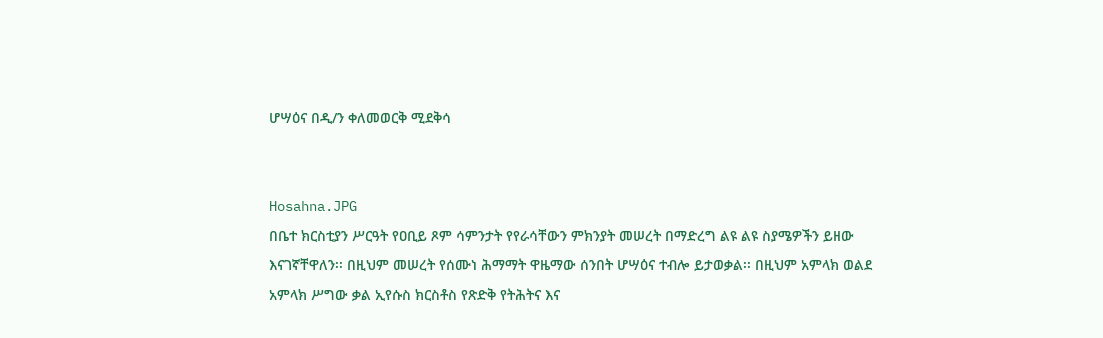ሆሣዕና በዲ/ን ቀለመወርቅ ሚደቅሳ


Hosahna.JPG
በቤተ ክርስቲያን ሥርዓት የዐቢይ ጾም ሳምንታት የየራሳቸውን ምክንያት መሠረት በማድረግ ልዩ ልዩ ስያሜዎችን ይዘው እናገኛቸዋለን፡፡ በዚህም መሠረት የሰሙነ ሕማማት ዋዜማው ሰንበት ሆሣዕና ተብሎ ይታወቃል፡፡ በዚህም አምላክ ወልደ አምላክ ሥግው ቃል ኢየሱስ ክርስቶስ የጽድቅ የትሕትና እና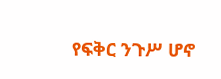የፍቅር ንጉሥ ሆኖ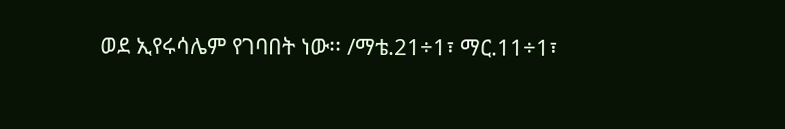ወደ ኢየሩሳሌም የገባበት ነው፡፡ /ማቴ.21÷1፣ ማር.11÷1፣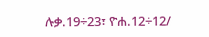ሉቃ.19÷23፣ ዮሐ.12÷12/